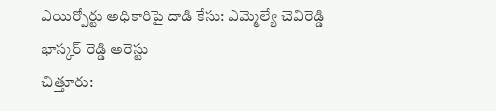ఎయిర్పోర్టు అధికారిపై దాడి కేసు: ఎమ్మెల్యే చెవిరెడ్డి భాస్కర్ రెడ్డి అరెస్టు
చిత్తూరు: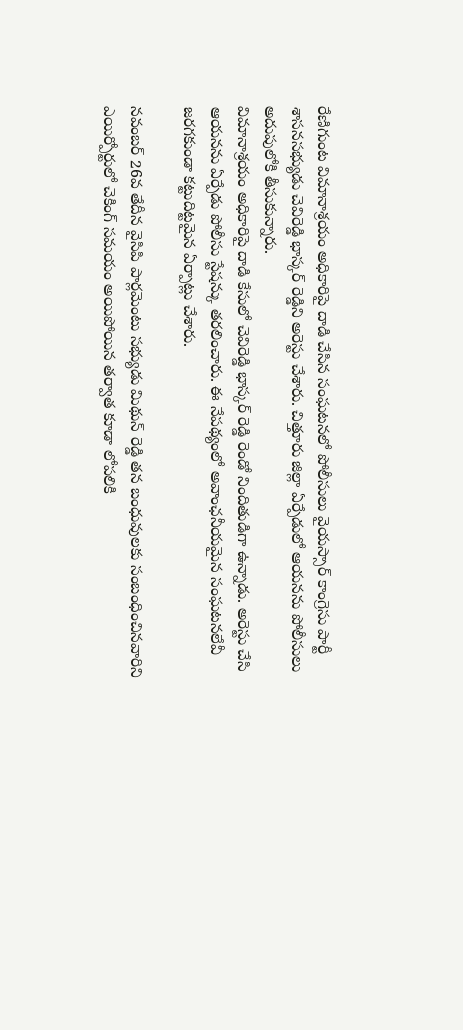రేణిగుంట విమానాశ్రయం అధికారిపై దాడి చేసిన సంఘటనలో పోలీసులు వైయస్సార్ కాంగ్రెసు పార్టీ శాసనసభ్యుడు చెవిరెడ్డి భాస్కర్ రెడ్డిని అరెస్టు చేశారు. చిత్తూరు జిల్లా ఏర్పేడులో ఆయనను పోలీసులు అదుపులోకి తీసుకున్నారు.
విమానాశ్రయం అధికారిపై దాడి కేసులో చెవిరెడ్డి భాస్కర్ రెడ్డి రెండో నిందితుడిగా ఉన్నాడు. అరెస్టు చేసి ఆయనను ఏర్పేడు పోలీసు స్టేషన్కు తరలించారు. ఈ నేపథ్యంలో అవాంఛనీయమైన సంఘటనలేవీ జరగకుండా కట్టుదిట్టమైన ఏర్పాట్లు చేశారు.

నవంబర్ 26వ తేదీన వైసిపి పార్లమెంటు సభ్యుడు మిథున్ రెడ్డి తన బంధువులకు సంబంధించినవారిని ఎయిర్పోర్టులో చెకింగ్ సమయం అయిపోయిన తర్వాత కూడా లోపలికి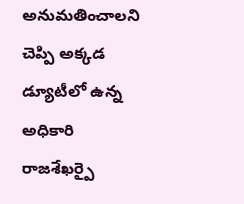అనుమతించాలని చెప్పి అక్కడ డ్యూటీలో ఉన్న అధికారి రాజశేఖర్పై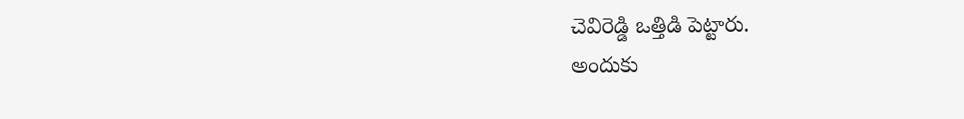చెవిరెడ్డి ఒత్తిడి పెట్టారు.
అందుకు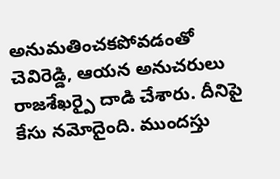అనుమతించకపోవడంతో చెవిరెడ్డి, ఆయన అనుచరులు రాజశేఖర్పై దాడి చేశారు. దీనిపై కేసు నమోదైంది. ముందస్తు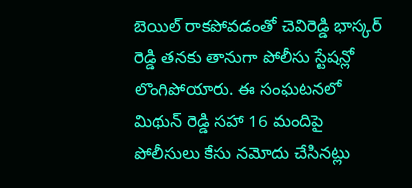బెయిల్ రాకపోవడంతో చెవిరెడ్డి భాస్కర్ రెడ్డి తనకు తానుగా పోలీసు స్టేషన్లో లొంగిపోయారు. ఈ సంఘటనలో మిథున్ రెడ్డి సహా 16 మందిపై పోలీసులు కేసు నమోదు చేసినట్లు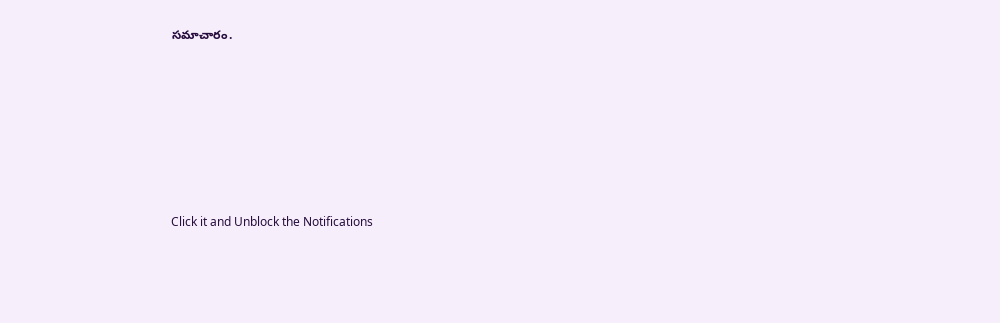సమాచారం.












Click it and Unblock the Notifications